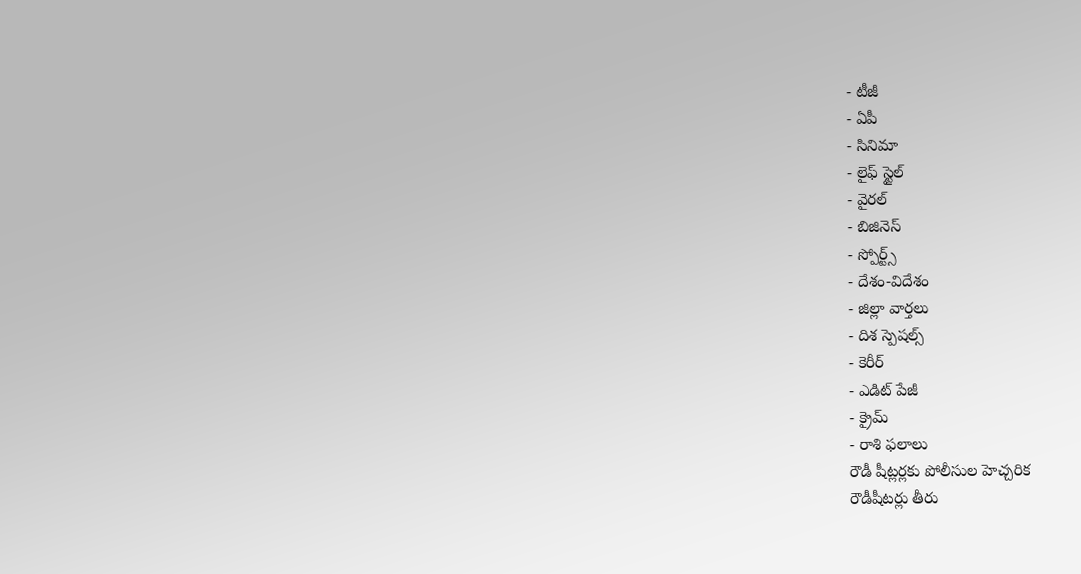- టీజీ
- ఏపీ
- సినిమా
- లైఫ్ స్టైల్
- వైరల్
- బిజినెస్
- స్పోర్ట్స్
- దేశం-విదేశం
- జిల్లా వార్తలు
- దిశ స్పెషల్స్
- కెరీర్
- ఎడిట్ పేజీ
- క్రైమ్
- రాశి ఫలాలు
రౌడీ షీట్లర్లకు పోలీసుల హెచ్చరిక
రౌడీషీటర్లు తీరు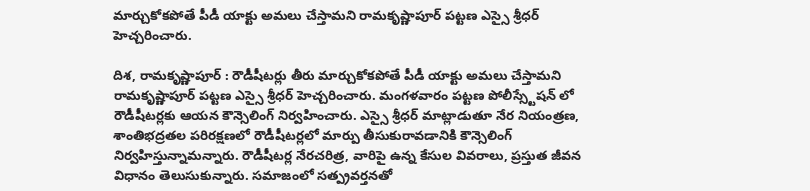మార్చుకోకపోతే పీడీ యాక్టు అమలు చేస్తామని రామకృష్ణాపూర్ పట్టణ ఎస్సై శ్రీధర్ హెచ్చరించారు.

దిశ, రామకృష్ణాపూర్ : రౌడీషీటర్లు తీరు మార్చుకోకపోతే పీడీ యాక్టు అమలు చేస్తామని రామకృష్ణాపూర్ పట్టణ ఎస్సై శ్రీధర్ హెచ్చరించారు. మంగళవారం పట్టణ పోలీస్స్టేషన్ లో రౌడీషీటర్లకు ఆయన కౌన్సెలింగ్ నిర్వహించారు. ఎస్సై శ్రీధర్ మాట్లాడుతూ నేర నియంత్రణ, శాంతిభద్రతల పరిరక్షణలో రౌడీషీటర్లలో మార్పు తీసుకురావడానికి కౌన్సెలింగ్ నిర్వహిస్తున్నామన్నారు. రౌడీషీటర్ల నేరచరిత్ర, వారిపై ఉన్న కేసుల వివరాలు, ప్రస్తుత జీవన విధానం తెలుసుకున్నారు. సమాజంలో సత్ప్రవర్తనతో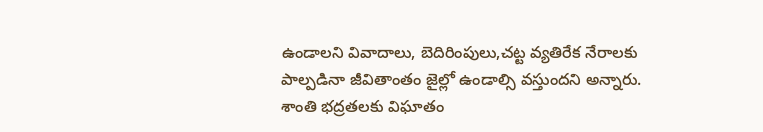ఉండాలని వివాదాలు, బెదిరింపులు,చట్ట వ్యతిరేక నేరాలకు పాల్పడినా జీవితాంతం జైల్లో ఉండాల్సి వస్తుందని అన్నారు. శాంతి భద్రతలకు విఘాతం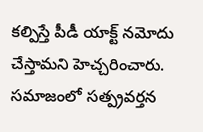కల్పిస్తే పీడీ యాక్ట్ నమోదు చేస్తామని హెచ్చరించారు. సమాజంలో సత్ప్రవర్తన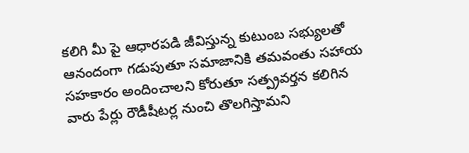కలిగి మీ పై ఆధారపడి జీవిస్తున్న కుటుంబ సభ్యులతో ఆనందంగా గడుపుతూ సమాజానికి తమవంతు సహాయ సహకారం అందించాలని కోరుతూ సత్ప్రవర్తన కలిగిన వారు పేర్లు రౌడీషీటర్ల నుంచి తొలగిస్తామని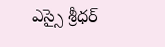ఎస్సై శ్రీధర్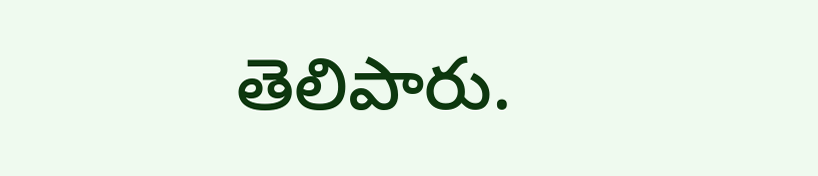తెలిపారు.